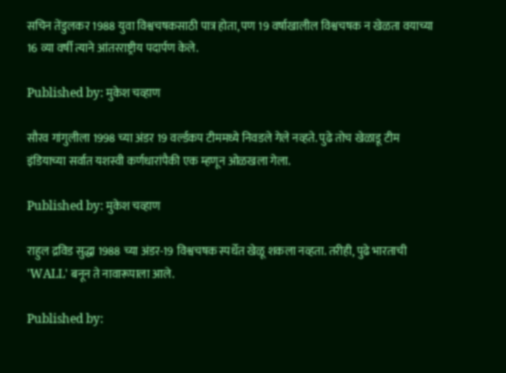सचिन तेंडुलकर 1988 युवा विश्वचषकसाठी पात्र होता, पण 19 वर्षाखालील विश्वचषक न खेळता वयाच्या 16 व्या वर्षी त्याने आंतरराष्ट्रीय पदार्पण केले.

Published by: मुकेश चव्हाण

सौरव गांगुलीला 1998 च्या अंडर 19 वर्ल्डकप टीममध्ये निवडले गेले नव्हते. पुढे तोच खेळाडू टीम इंडियाच्या सर्वात यशस्वी कर्णधारांपैकी एक म्हणून ओळखला गेला.

Published by: मुकेश चव्हाण

राहुल द्रविड सुद्धा 1988 च्या अंडर-19 विश्वचषक स्पर्धेत खेळू शकला नव्हता. तरीही, पुढे भारताची 'WALL' बनून ते नावारूपाला आले.

Published by: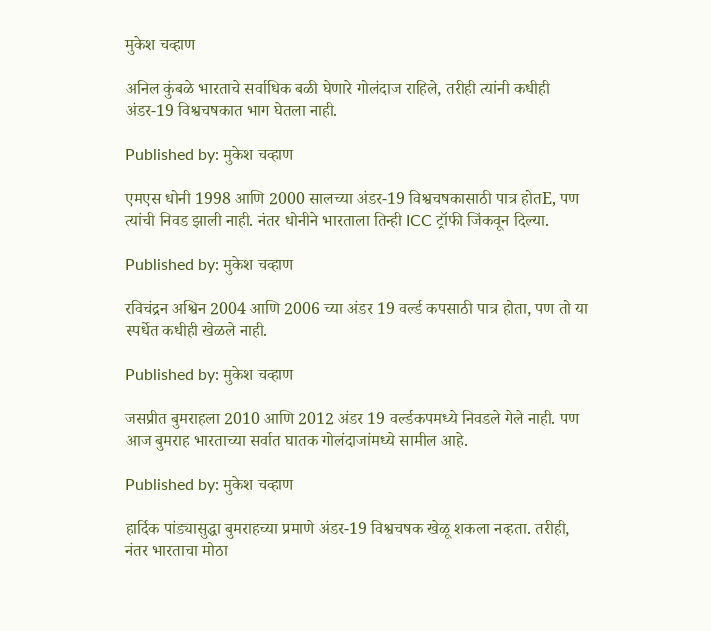मुकेश चव्हाण

अनिल कुंबळे भारताचे सर्वाधिक बळी घेणारे गोलंदाज राहिले, तरीही त्यांनी कधीही अंडर-19 विश्वचषकात भाग घेतला नाही.

Published by: मुकेश चव्हाण

एमएस धोनी 1998 आणि 2000 सालच्या अंडर-19 विश्वचषकासाठी पात्र होतE, पण त्यांची निवड झाली नाही. नंतर धोनीने भारताला तिन्ही ICC ट्रॉफी जिंकवून दिल्या.

Published by: मुकेश चव्हाण

रविचंद्रन अश्विन 2004 आणि 2006 च्या अंडर 19 वर्ल्ड कपसाठी पात्र होता, पण तो या स्पर्धेत कधीही खेळले नाही.

Published by: मुकेश चव्हाण

जसप्रीत बुमराहला 2010 आणि 2012 अंडर 19 वर्ल्डकपमध्ये निवडले गेले नाही. पण आज बुमराह भारताच्या सर्वात घातक गोलंदाजांमध्ये सामील आहे.

Published by: मुकेश चव्हाण

हार्दिक पांड्यासुद्धा बुमराहच्या प्रमाणे अंडर-19 विश्वचषक खेळू शकला नव्हता. तरीही, नंतर भारताचा मोठा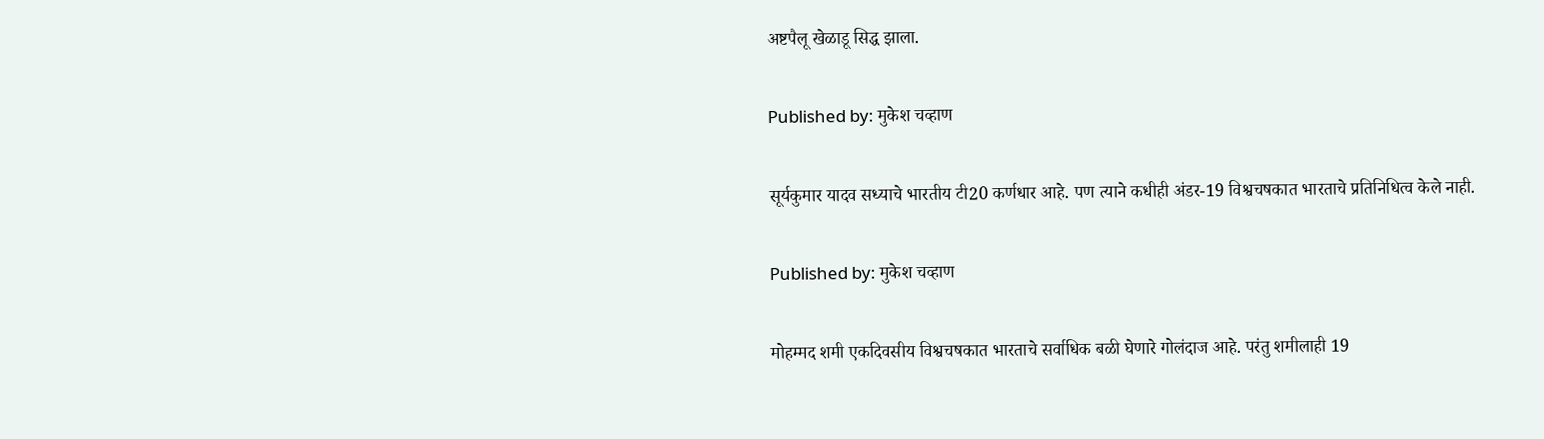अष्टपैलू खेळाडू सिद्ध झाला.

Published by: मुकेश चव्हाण

सूर्यकुमार यादव सध्याचे भारतीय टी20 कर्णधार आहे. पण त्याने कधीही अंडर-19 विश्वचषकात भारताचे प्रतिनिधित्व केले नाही.

Published by: मुकेश चव्हाण

मोहम्मद शमी एकदिवसीय विश्वचषकात भारताचे सर्वाधिक बळी घेणारे गोलंदाज आहे. परंतु शमीलाही 19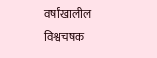वर्षांखालील विश्वचषक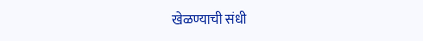खेळण्याची संधी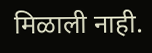मिळाली नाही.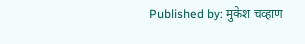Published by: मुकेश चव्हाण